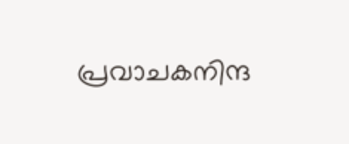പ്രവാചകനിന്ദ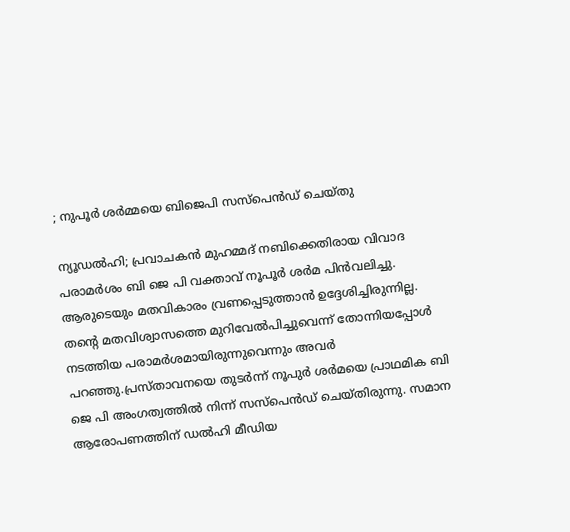; നുപൂര്‍ ശര്‍മ്മയെ ബിജെപി സസ്‌പെന്‍ഡ് ചെയ്തു

ന്യൂഡല്‍ഹി; പ്രവാചകന്‍ മുഹമ്മദ് നബിക്കെതിരായ വിവാദ പരാമര്‍ശം ബി ജെ പി വക്താവ് നൂപൂര്‍ ശര്‍മ പിന്‍വലിച്ചു. ആരുടെയും മതവികാരം വ്രണപ്പെടുത്താന്‍ ഉദ്ദേശിച്ചിരുന്നില്ല. തന്റെ മതവിശ്വാസത്തെ മുറിവേല്‍പിച്ചുവെന്ന് തോന്നിയപ്പോള്‍ നടത്തിയ പരാമര്‍ശമായിരുന്നുവെന്നും അവര്‍ പറഞ്ഞു.പ്രസ്താവനയെ തുടര്‍ന്ന് നൂപുര്‍ ശര്‍മയെ പ്രാഥമിക ബി ജെ പി അംഗത്വത്തില്‍ നിന്ന് സസ്പെന്‍ഡ് ചെയ്തിരുന്നു. സമാന ആരോപണത്തിന് ഡല്‍ഹി മീഡിയ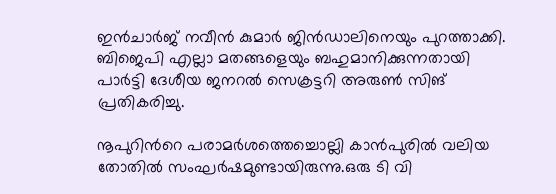ഇന്‍ചാര്‍ജ് നവീന്‍ കുമാര്‍ ജിന്‍ഡാലിനെയും പുറത്താക്കി. ബിജെപി എല്ലാ മതങ്ങളെയും ബഹുമാനിക്കുന്നതായി പാര്‍ട്ടി ദേശീയ ജനറല്‍ സെക്രട്ടറി അരുണ്‍ സിങ് പ്രതികരിച്ചു.

നൂപുറിന്‍റെ പരാമര്‍ശത്തെച്ചൊല്ലി കാന്‍പുരില്‍ വലിയ തോതില്‍ സംഘര്‍ഷമുണ്ടായിരുന്നു.ഒരു ടി വി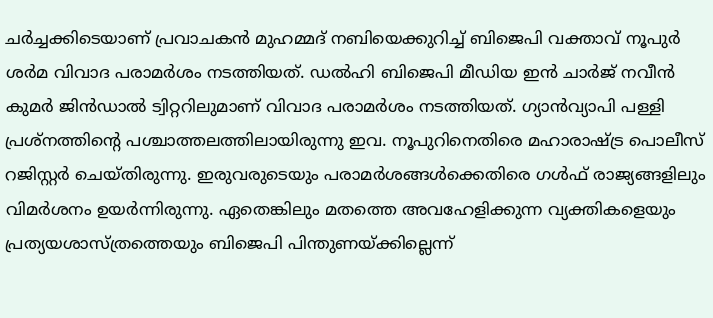ചര്‍ച്ചക്കിടെയാണ് പ്രവാചകന്‍ മുഹമ്മദ് നബിയെക്കുറിച്ച് ബിജെപി വക്താവ് നൂപുര്‍ ശര്‍മ വിവാദ പരാമര്‍ശം നടത്തിയത്. ഡല്‍ഹി ബിജെപി മീഡിയ ഇന്‍ ചാര്‍ജ് നവീന്‍ കുമര്‍ ജിന്‍ഡാല്‍ ട്വിറ്ററിലുമാണ് വിവാദ പരാമര്‍ശം നടത്തിയത്. ഗ്യാന്‍വ്യാപി പള്ളി പ്രശ്നത്തിന്റെ പശ്ചാത്തലത്തിലായിരുന്നു ഇവ. നൂപുറിനെതിരെ മഹാരാഷ്ട്ര പൊലീസ് റജിസ്റ്റര്‍ ചെയ്തിരുന്നു. ഇരുവരുടെയും പരാമര്‍ശങ്ങള്‍ക്കെതിരെ ഗള്‍ഫ് രാജ്യങ്ങളിലും വിമര്‍ശനം ഉയര്‍ന്നിരുന്നു. ഏതെങ്കിലും മതത്തെ അവഹേളിക്കുന്ന വ്യക്തികളെയും പ്രത്യയശാസ്ത്രത്തെയും ബിജെപി പിന്തുണയ്ക്കില്ലെന്ന്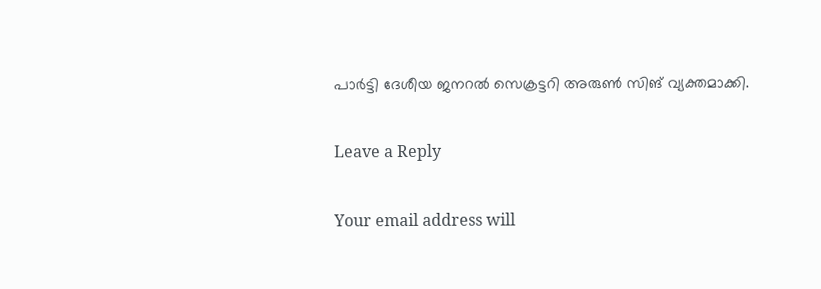പാര്‍ട്ടി ദേശീയ ജനറല്‍ സെക്രട്ടറി അരുണ്‍ സിങ് വ്യക്തമാക്കി.

Leave a Reply

Your email address will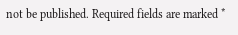not be published. Required fields are marked *